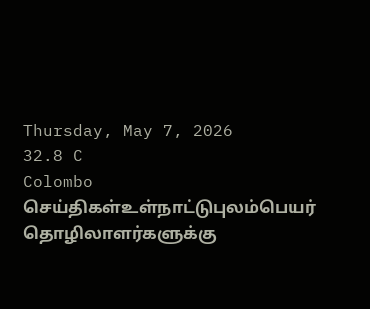Thursday, May 7, 2026
32.8 C
Colombo
செய்திகள்உள்நாட்டுபுலம்பெயர் தொழிலாளர்களுக்கு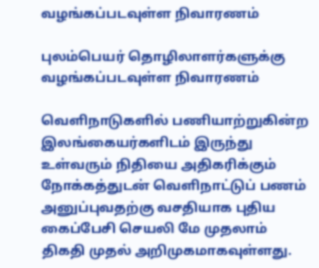வழங்கப்படவுள்ள நிவாரணம்

புலம்பெயர் தொழிலாளர்களுக்கு வழங்கப்படவுள்ள நிவாரணம்

வெளிநாடுகளில் பணியாற்றுகின்ற இலங்கையர்களிடம் இருந்து உள்வரும் நிதியை அதிகரிக்கும் நோக்கத்துடன் வெளிநாட்டுப் பணம் அனுப்புவதற்கு வசதியாக புதிய கைப்பேசி செயலி மே முதலாம் திகதி முதல் அறிமுகமாகவுள்ளது.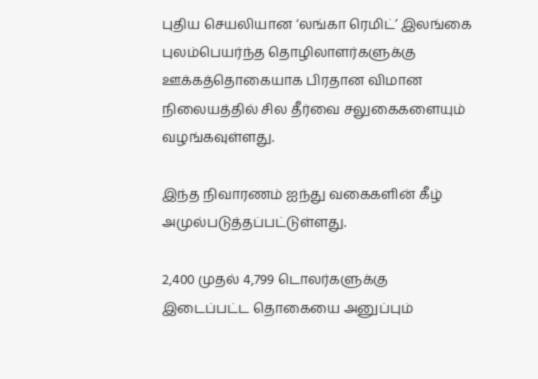புதிய செயலியான ‘லங்கா ரெமிட்’ இலங்கை புலம்பெயர்ந்த தொழிலாளர்களுக்கு ஊக்கத்தொகையாக பிரதான விமான நிலையத்தில் சில தீர்வை சலுகைகளையும் வழங்கவுள்ளது.

இந்த நிவாரணம் ஐந்து வகைகளின் கீழ் அமுல்படுத்தப்பட்டுள்ளது.

2,400 முதல் 4,799 டொலர்களுக்கு இடைப்பட்ட தொகையை அனுப்பும்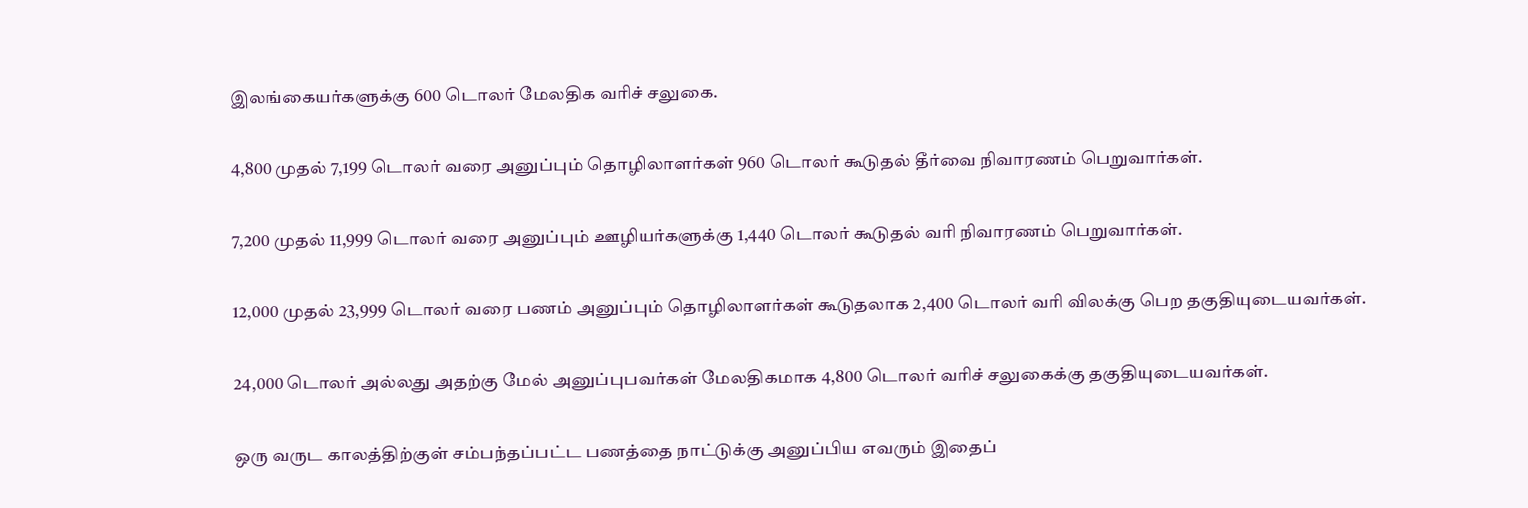இலங்கையர்களுக்கு 600 டொலர் மேலதிக வரிச் சலுகை.

4,800 முதல் 7,199 டொலர் வரை அனுப்பும் தொழிலாளர்கள் 960 டொலர் கூடுதல் தீர்வை நிவாரணம் பெறுவார்கள்.

7,200 முதல் 11,999 டொலர் வரை அனுப்பும் ஊழியர்களுக்கு 1,440 டொலர் கூடுதல் வரி நிவாரணம் பெறுவார்கள்.

12,000 முதல் 23,999 டொலர் வரை பணம் அனுப்பும் தொழிலாளர்கள் கூடுதலாக 2,400 டொலர் வரி விலக்கு பெற தகுதியுடையவர்கள்.

24,000 டொலர் அல்லது அதற்கு மேல் அனுப்புபவர்கள் மேலதிகமாக 4,800 டொலர் வரிச் சலுகைக்கு தகுதியுடையவர்கள்.

ஒரு வருட காலத்திற்குள் சம்பந்தப்பட்ட பணத்தை நாட்டுக்கு அனுப்பிய எவரும் இதைப்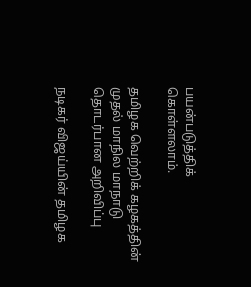பயன்படுத்திக் கொள்ளலாம்.

தமிழக வெற்றிக் கழகத்தின் முதல் மாநில மாநாடு தொடர்பான அறிவிப்பு

நடிகர் விஜய்யின் தமிழக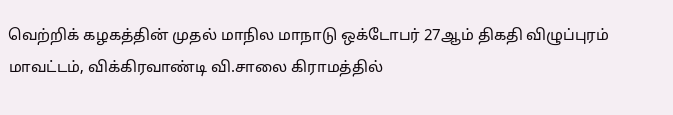வெற்றிக் கழகத்தின் முதல் மாநில மாநாடு ஒக்டோபர் 27ஆம் திகதி விழுப்புரம் மாவட்டம், விக்கிரவாண்டி வி.சாலை கிராமத்தில்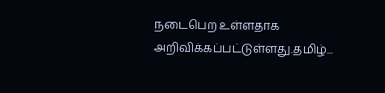நடைபெற உள்ளதாக அறிவிக்கப்பட்டுள்ளது.தமிழ்...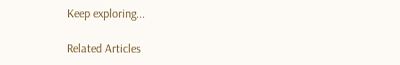Keep exploring...

Related Articles